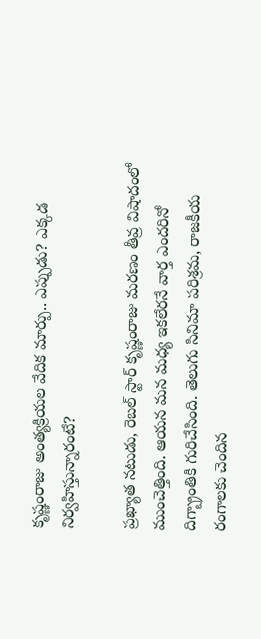కృష్ణంరాజు అంత్యక్రియల వేదిక మార్పు.. ఎప్పుడు? ఎక్కడ నిర్వహిస్తున్నారంటే?

ప్రఖ్యాత నటుడు, రెబల్ స్టార్ కృష్ణంరాజు మరణం తీవ్ర విషాదంలో ముంచెత్తింది. ఆయన మన మధ్య ఇకలేరనే వార్త ఎందరినో దిగ్బ్రాంతికి గురిచేసింది. తెలుగు సినిమా పరిశ్రమ, రాజకీయ రంగాలకు చెందిన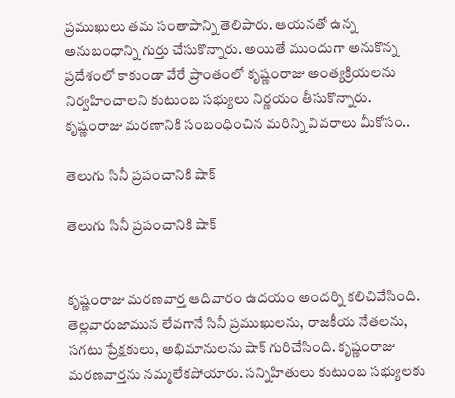ప్రముఖులు తమ సంతాపాన్ని తెలిపారు. ఆయనతో ఉన్న అనుబంధాన్ని గుర్తు చేసుకొన్నారు. అయితే ముందుగా అనుకొన్న ప్రదేశంలో కాకుండా వేరే ప్రాంతంలో కృష్ణంరాజు అంత్యక్రియలను నిర్వహించాలని కుటుంబ సభ్యులు నిర్ణయం తీసుకొన్నారు. కృష్ణంరాజు మరణానికి సంబంధించిన మరిన్ని వివరాలు మీకోసం..

తెలుగు సినీ ప్రపంచానికి షాక్

తెలుగు సినీ ప్రపంచానికి షాక్


కృష్ణంరాజు మరణవార్త ఆదివారం ఉదయం అందర్ని కలిచివేసింది. తెల్లవారుజామున లేవగానే సినీ ప్రముఖులను, రాజకీయ నేతలను, సగటు ప్రేక్షకులు, అభిమానులను షాక్ గురిచేసింది. కృష్ణంరాజు మరణవార్తను నమ్మలేకపోయారు. సన్నిహితులు కుటుంబ సభ్యులకు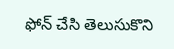ఫోన్ చేసి తెలుసుకొని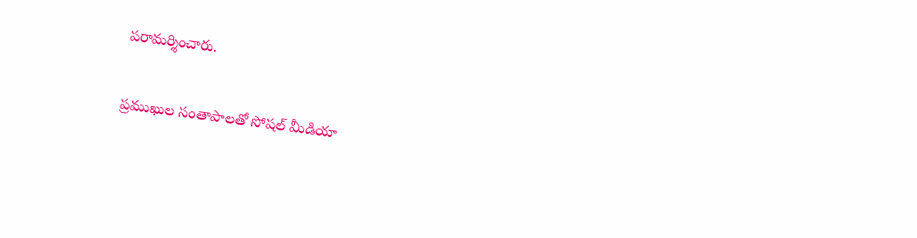పరామర్శించారు.

ప్రముఖుల సంతాపాలతో సోషల్ మీడియా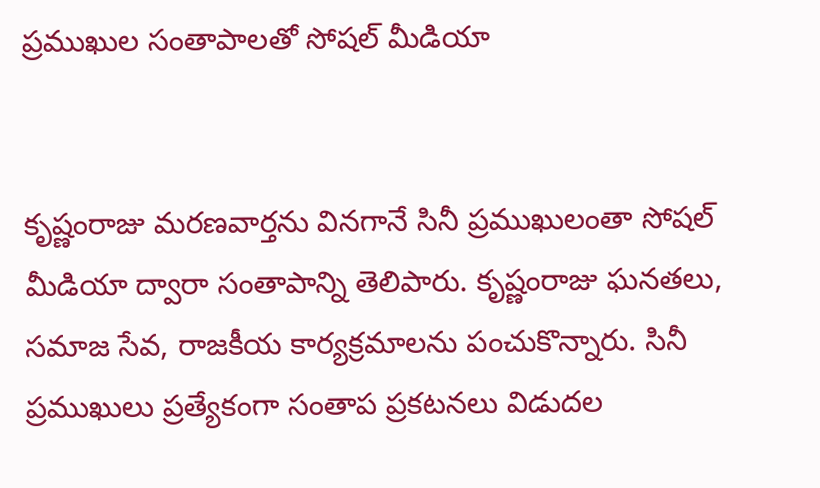ప్రముఖుల సంతాపాలతో సోషల్ మీడియా


కృష్ణంరాజు మరణవార్తను వినగానే సినీ ప్రముఖులంతా సోషల్ మీడియా ద్వారా సంతాపాన్ని తెలిపారు. కృష్ణంరాజు ఘనతలు, సమాజ సేవ, రాజకీయ కార్యక్రమాలను పంచుకొన్నారు. సినీ ప్రముఖులు ప్రత్యేకంగా సంతాప ప్రకటనలు విడుదల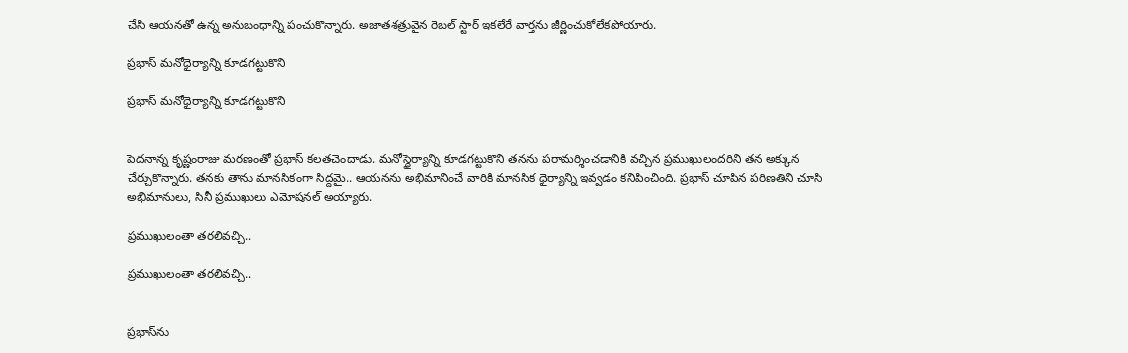చేసి ఆయనతో ఉన్న అనుబంధాన్ని పంచుకొన్నారు. అజాతశత్రువైన రెబల్ స్టార్ ఇకలేరే వార్తను జీర్ణించుకోలేకపోయారు.

ప్రభాస్ మనోధైర్యాన్ని కూడగట్టుకొని

ప్రభాస్ మనోధైర్యాన్ని కూడగట్టుకొని


పెదనాన్న కృష్ణంరాజు మరణంతో ప్రభాస్ కలతచెందాడు. మనోస్థైర్యాన్ని కూడగట్టుకొని తనను పరామర్శించడానికి వచ్చిన ప్రముఖులందరిని తన అక్కున చేర్చుకొన్నారు. తనకు తాను మానసికంగా సిద్దమై.. ఆయనను అభిమానించే వారికి మానసిక ధైర్యాన్ని ఇవ్వడం కనిపించింది. ప్రభాస్ చూపిన పరిణతిని చూసి అభిమానులు, సినీ ప్రముఖులు ఎమోషనల్ అయ్యారు.

ప్రముఖులంతా తరలివచ్చి..

ప్రముఖులంతా తరలివచ్చి..


ప్రభాస్‌ను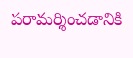పరామర్శించడానికి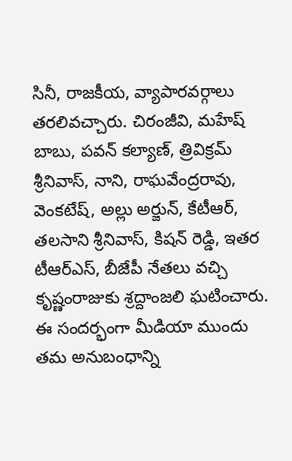సినీ, రాజకీయ, వ్యాపారవర్గాలు తరలివచ్చారు. చిరంజీవి, మహేష్ బాబు, పవన్ కల్యాణ్, త్రివిక్రమ్ శ్రీనివాస్, నాని, రాఘవేంద్రరావు, వెంకటేష్, అల్లు అర్జున్, కేటీఆర్, తలసాని శ్రీనివాస్, కిషన్ రెడ్డి, ఇతర టీఆర్ఎస్, బీజేపీ నేతలు వచ్చి కృష్ణంరాజుకు శ్రద్దాంజలి ఘటించారు. ఈ సందర్భంగా మీడియా ముందు తమ అనుబంధాన్ని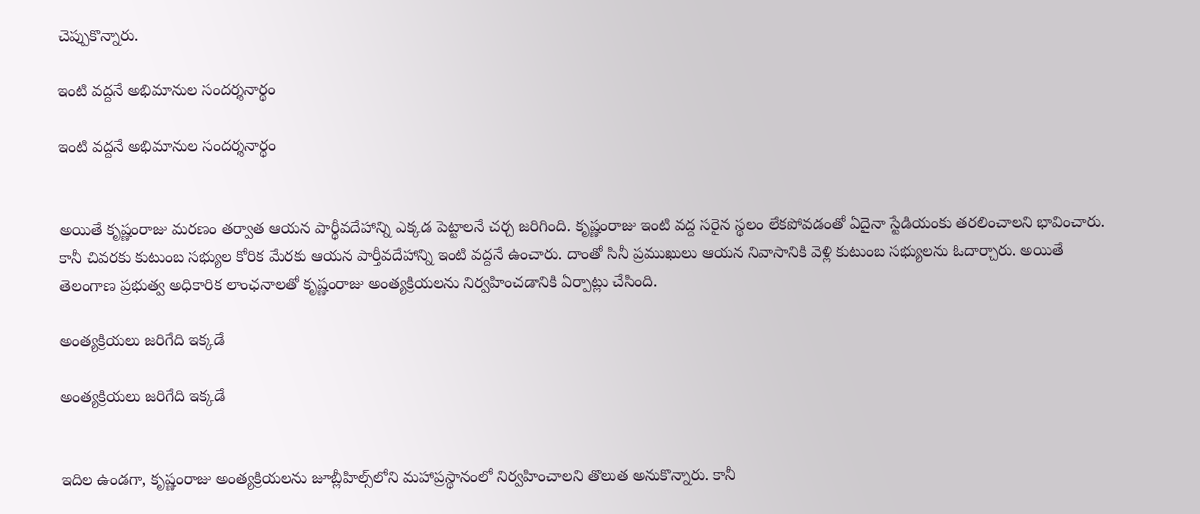చెప్పుకొన్నారు.

ఇంటి వద్దనే అభిమానుల సందర్శనార్థం

ఇంటి వద్దనే అభిమానుల సందర్శనార్థం


అయితే కృష్ణంరాజు మరణం తర్వాత ఆయన పార్థీవదేహాన్ని ఎక్కడ పెట్టాలనే చర్చ జరిగింది. కృష్ణంరాజు ఇంటి వద్ద సరైన స్థలం లేకపోవడంతో ఏదైనా స్టేడియంకు తరలించాలని భావించారు. కానీ చివరకు కుటుంబ సభ్యుల కోరిక మేరకు ఆయన పార్తీవదేహాన్ని ఇంటి వద్దనే ఉంచారు. దాంతో సినీ ప్రముఖులు ఆయన నివాసానికి వెళ్లి కుటుంబ సభ్యులను ఓదార్చారు. అయితే తెలంగాణ ప్రభుత్వ అధికారిక లాంఛనాలతో కృష్ణంరాజు అంత్యక్రియలను నిర్వహించడానికి ఏర్పాట్లు చేసింది.

అంత్యక్రియలు జరిగేది ఇక్కడే

అంత్యక్రియలు జరిగేది ఇక్కడే


ఇదిల ఉండగా, కృష్ణంరాజు అంత్యక్రియలను జూబ్లీహిల్స్‌లోని మహాప్రస్థానంలో నిర్వహించాలని తొలుత అనుకొన్నారు. కానీ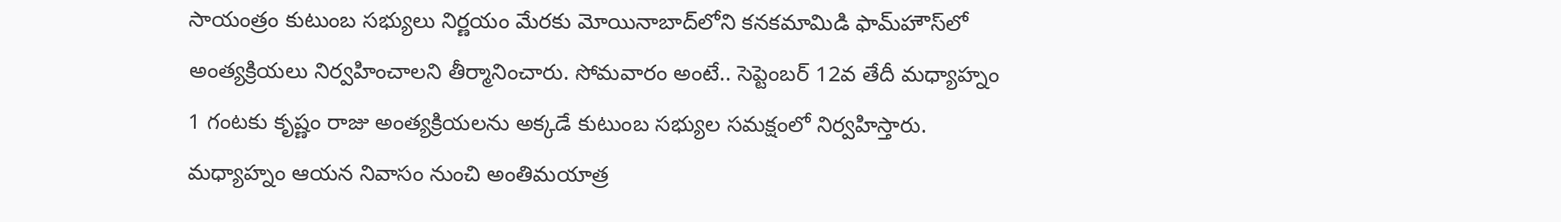సాయంత్రం కుటుంబ సభ్యులు నిర్ణయం మేరకు మోయినాబాద్‌లోని కనకమామిడి ఫామ్‌హౌస్‌లో అంత్యక్రియలు నిర్వహించాలని తీర్మానించారు. సోమవారం అంటే.. సెప్టెంబర్ 12వ తేదీ మధ్యాహ్నం 1 గంటకు కృష్ణం రాజు అంత్యక్రియలను అక్కడే కుటుంబ సభ్యుల సమక్షంలో నిర్వహిస్తారు. మధ్యాహ్నం ఆయన నివాసం నుంచి అంతిమయాత్ర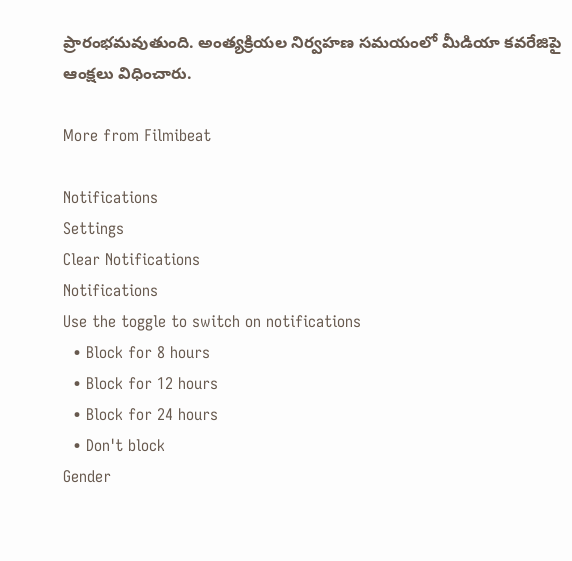ప్రారంభమవుతుంది. అంత్యక్రియల నిర్వహణ సమయంలో మీడియా కవరేజిపై ఆంక్షలు విధించారు.

More from Filmibeat

Notifications
Settings
Clear Notifications
Notifications
Use the toggle to switch on notifications
  • Block for 8 hours
  • Block for 12 hours
  • Block for 24 hours
  • Don't block
Gender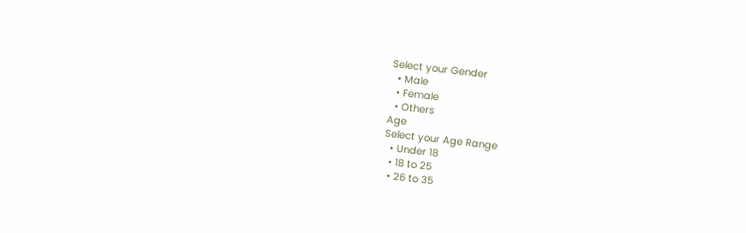Select your Gender
  • Male
  • Female
  • Others
Age
Select your Age Range
  • Under 18
  • 18 to 25
  • 26 to 35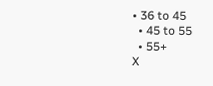• 36 to 45
  • 45 to 55
  • 55+
X